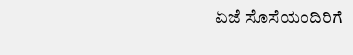ಏಜೆ ಸೊಸೆಯಂದಿರಿಗೆ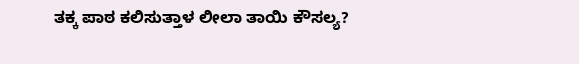ತಕ್ಕ ಪಾಠ ಕಲಿಸುತ್ತಾಳ ಲೀಲಾ ತಾಯಿ ಕೌಸಲ್ಯ?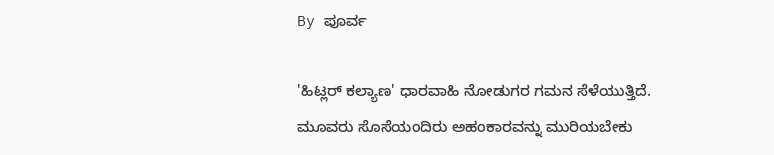By ಪೂರ್ವ

'ಹಿಟ್ಲರ್ ಕಲ್ಯಾಣ' ಧಾರವಾಹಿ ನೋಡುಗರ ಗಮನ ಸೆಳೆಯುತ್ತಿದೆ. ಮೂವರು ಸೊಸೆಯಂದಿರು ಅಹಂಕಾರವನ್ನು ಮುರಿಯಬೇಕು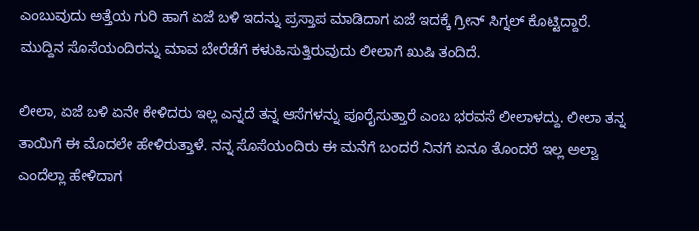ಎಂಬುವುದು ಅತ್ತೆಯ ಗುರಿ ಹಾಗೆ ಏಜೆ ಬಳಿ ಇದನ್ನು ಪ್ರಸ್ತಾಪ ಮಾಡಿದಾಗ ಏಜೆ ಇದಕ್ಕೆ ಗ್ರೀನ್ ಸಿಗ್ನಲ್ ಕೊಟ್ಟಿದ್ದಾರೆ. ಮುದ್ದಿನ ಸೊಸೆಯಂದಿರನ್ನು ಮಾವ ಬೇರೆಡೆಗೆ ಕಳುಹಿಸುತ್ತಿರುವುದು ಲೀಲಾಗೆ ಖುಷಿ ತಂದಿದೆ.

ಲೀಲಾ, ಏಜೆ ಬಳಿ ಏನೇ ಕೇಳಿದರು ಇಲ್ಲ ಎನ್ನದೆ ತನ್ನ ಆಸೆಗಳನ್ನು ಪೂರೈಸುತ್ತಾರೆ ಎಂಬ ಭರವಸೆ ಲೀಲಾಳದ್ದು. ಲೀಲಾ ತನ್ನ ತಾಯಿಗೆ ಈ ಮೊದಲೇ ಹೇಳಿರುತ್ತಾಳೆ. ನನ್ನ ಸೊಸೆಯಂದಿರು ಈ ಮನೆಗೆ ಬಂದರೆ ನಿನಗೆ ಏನೂ ತೊಂದರೆ ಇಲ್ಲ ಅಲ್ವಾ ಎಂದೆಲ್ಲಾ ಹೇಳಿದಾಗ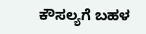ಕೌಸಲ್ಯಗೆ ಬಹಳ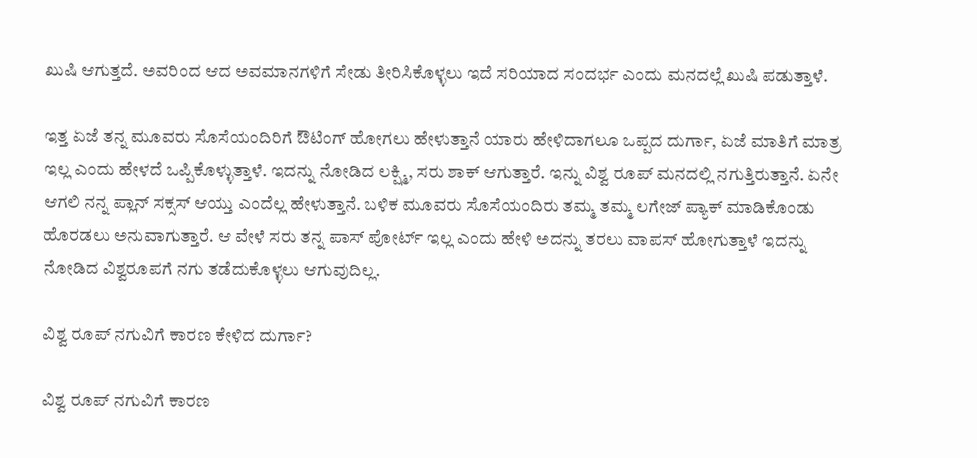ಖುಷಿ ಆಗುತ್ತದೆ. ಅವರಿಂದ ಆದ ಅವಮಾನಗಳಿಗೆ ಸೇಡು ತೀರಿಸಿಕೊಳ್ಳಲು ಇದೆ ಸರಿಯಾದ ಸಂದರ್ಭ ಎಂದು ಮನದಲ್ಲೆ ಖುಷಿ ಪಡುತ್ತಾಳೆ.

ಇತ್ತ ಏಜೆ ತನ್ನ ಮೂವರು ಸೊಸೆಯಂದಿರಿಗೆ ಔಟಿಂಗ್ ಹೋಗಲು ಹೇಳುತ್ತಾನೆ ಯಾರು ಹೇಳಿದಾಗಲೂ ಒಪ್ಪದ ದುರ್ಗಾ, ಏಜೆ ಮಾತಿಗೆ ಮಾತ್ರ ಇಲ್ಲ ಎಂದು ಹೇಳದೆ ಒಪ್ಪಿಕೊಳ್ಳುತ್ತಾಳೆ. ಇದನ್ನು ನೋಡಿದ ಲಕ್ಷ್ಮಿ, ಸರು ಶಾಕ್ ಆಗುತ್ತಾರೆ. ಇನ್ನು ವಿಶ್ವ ರೂಪ್ ಮನದಲ್ಲಿ ನಗುತ್ತಿರುತ್ತಾನೆ. ಏನೇ ಆಗಲಿ ನನ್ನ ಪ್ಲಾನ್ ಸಕ್ಸಸ್ ಆಯ್ತು ಎಂದೆಲ್ಲ ಹೇಳುತ್ತಾನೆ. ಬಳಿಕ ಮೂವರು ಸೊಸೆಯಂದಿರು ತಮ್ಮ ತಮ್ಮ ಲಗೇಜ್ ಪ್ಯಾಕ್ ಮಾಡಿಕೊಂಡು ಹೊರಡಲು ಅನುವಾಗುತ್ತಾರೆ. ಆ ವೇಳೆ ಸರು ತನ್ನ ಪಾಸ್ ಪೋರ್ಟ್ ಇಲ್ಲ ಎಂದು ಹೇಳಿ ಅದನ್ನು ತರಲು ವಾಪಸ್ ಹೋಗುತ್ತಾಳೆ ಇದನ್ನು ನೋಡಿದ ವಿಶ್ವರೂಪಗೆ ನಗು ತಡೆದುಕೊಳ್ಳಲು ಆಗುವುದಿಲ್ಲ.

ವಿಶ್ವ ರೂಪ್ ನಗುವಿಗೆ ಕಾರಣ ಕೇಳಿದ ದುರ್ಗಾ?

ವಿಶ್ವ ರೂಪ್ ನಗುವಿಗೆ ಕಾರಣ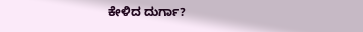ಕೇಳಿದ ದುರ್ಗಾ?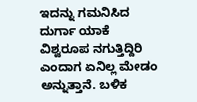ಇದನ್ನು ಗಮನಿಸಿದ ದುರ್ಗಾ ಯಾಕೆ ವಿಶ್ವರೂಪ ನಗುತ್ತಿದ್ದಿರಿ ಎಂದಾಗ ಏನಿಲ್ಲ ಮೇಡಂ ಅನ್ನುತ್ತಾನೆ. ಬಳಿಕ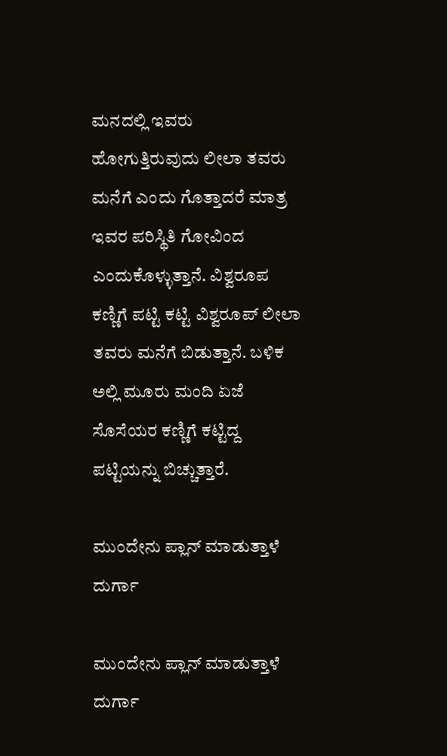ಮನದಲ್ಲಿ ಇವರು ಹೋಗುತ್ತಿರುವುದು ಲೀಲಾ ತವರು ಮನೆಗೆ ಎಂದು ಗೊತ್ತಾದರೆ ಮಾತ್ರ ಇವರ ಪರಿಸ್ಥಿತಿ ಗೋವಿಂದ ಎಂದುಕೊಳ್ಳುತ್ತಾನೆ. ವಿಶ್ವರೂಪ ಕಣ್ಣಿಗೆ ಪಟ್ಟಿ ಕಟ್ಟಿ ವಿಶ್ವರೂಪ್ ಲೀಲಾ ತವರು ಮನೆಗೆ ಬಿಡುತ್ತಾನೆ. ಬಳಿಕ ಅಲ್ಲಿ ಮೂರು ಮಂದಿ ಏಜೆ ಸೊಸೆಯರ ಕಣ್ಣಿಗೆ ಕಟ್ಟಿದ್ದ ಪಟ್ಟಿಯನ್ನು ಬಿಚ್ಚುತ್ತಾರೆ.

ಮುಂದೇನು ಪ್ಲಾನ್ ಮಾಡುತ್ತಾಳೆ ದುರ್ಗಾ

ಮುಂದೇನು ಪ್ಲಾನ್ ಮಾಡುತ್ತಾಳೆ ದುರ್ಗಾ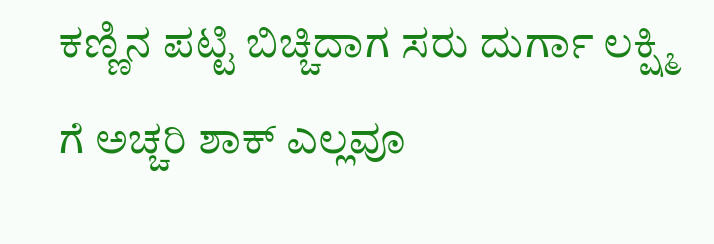ಕಣ್ಣಿನ ಪಟ್ಟಿ ಬಿಚ್ಚಿದಾಗ ಸರು ದುರ್ಗಾ ಲಕ್ಷ್ಮಿ ಗೆ ಅಚ್ಚರಿ ಶಾಕ್ ಎಲ್ಲವೂ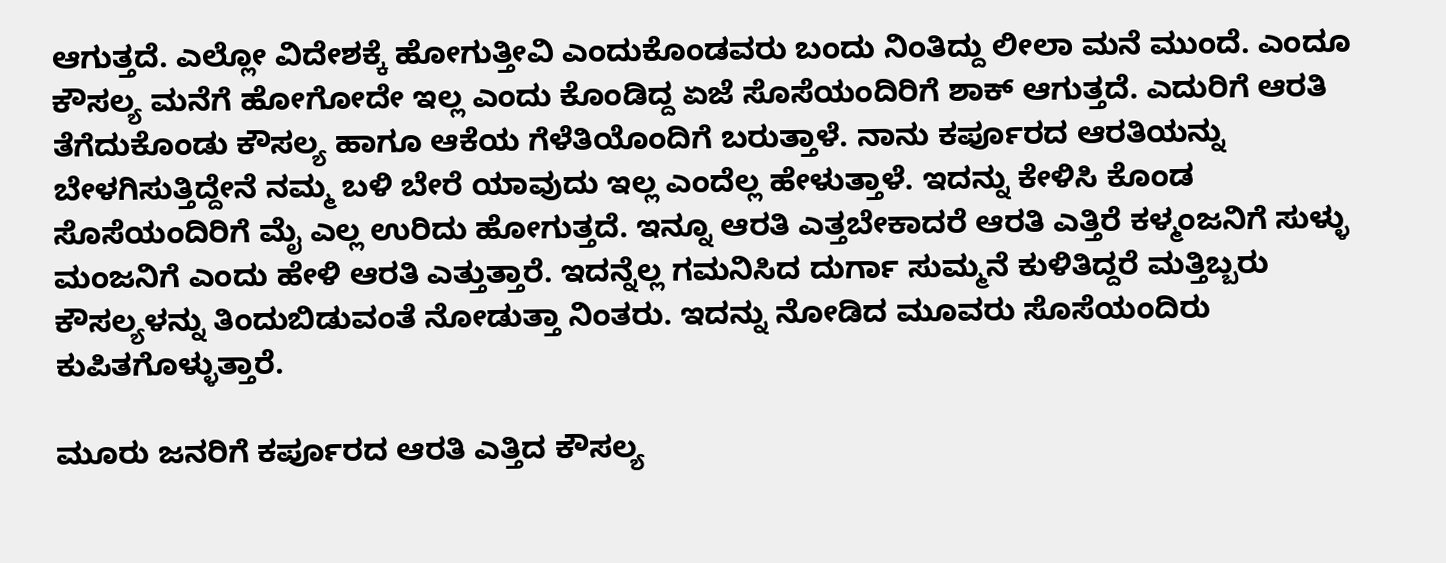ಆಗುತ್ತದೆ. ಎಲ್ಲೋ ವಿದೇಶಕ್ಕೆ ಹೋಗುತ್ತೀವಿ ಎಂದುಕೊಂಡವರು ಬಂದು ನಿಂತಿದ್ದು ಲೀಲಾ ಮನೆ ಮುಂದೆ. ಎಂದೂ ಕೌಸಲ್ಯ ಮನೆಗೆ ಹೋಗೋದೇ ಇಲ್ಲ ಎಂದು ಕೊಂಡಿದ್ದ ಏಜೆ ಸೊಸೆಯಂದಿರಿಗೆ ಶಾಕ್ ಆಗುತ್ತದೆ. ಎದುರಿಗೆ ಆರತಿ ತೆಗೆದುಕೊಂಡು ಕೌಸಲ್ಯ ಹಾಗೂ ಆಕೆಯ ಗೆಳೆತಿಯೊಂದಿಗೆ ಬರುತ್ತಾಳೆ. ನಾನು ಕರ್ಪೂರದ ಆರತಿಯನ್ನು ಬೇಳಗಿಸುತ್ತಿದ್ದೇನೆ ನಮ್ಮ ಬಳಿ ಬೇರೆ ಯಾವುದು ಇಲ್ಲ ಎಂದೆಲ್ಲ ಹೇಳುತ್ತಾಳೆ. ಇದನ್ನು ಕೇಳಿಸಿ ಕೊಂಡ ಸೊಸೆಯಂದಿರಿಗೆ ಮೈ ಎಲ್ಲ ಉರಿದು ಹೋಗುತ್ತದೆ. ಇನ್ನೂ ಆರತಿ ಎತ್ತಬೇಕಾದರೆ ಆರತಿ ಎತ್ತಿರೆ ಕಳ್ಮಂಜನಿಗೆ ಸುಳ್ಳು ಮಂಜನಿಗೆ ಎಂದು ಹೇಳಿ ಆರತಿ ಎತ್ತುತ್ತಾರೆ. ಇದನ್ನೆಲ್ಲ ಗಮನಿಸಿದ ದುರ್ಗಾ ಸುಮ್ಮನೆ ಕುಳಿತಿದ್ದರೆ ಮತ್ತಿಬ್ಬರು ಕೌಸಲ್ಯಳನ್ನು ತಿಂದುಬಿಡುವಂತೆ ನೋಡುತ್ತಾ ನಿಂತರು. ಇದನ್ನು ನೋಡಿದ ಮೂವರು ಸೊಸೆಯಂದಿರು ಕುಪಿತಗೊಳ್ಳುತ್ತಾರೆ.

ಮೂರು ಜನರಿಗೆ ಕರ್ಪೂರದ ಆರತಿ ಎತ್ತಿದ ಕೌಸಲ್ಯ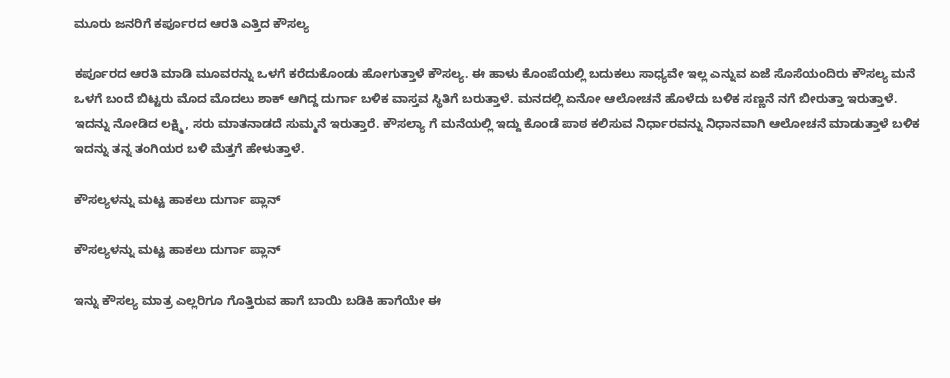ಮೂರು ಜನರಿಗೆ ಕರ್ಪೂರದ ಆರತಿ ಎತ್ತಿದ ಕೌಸಲ್ಯ

ಕರ್ಪೂರದ ಆರತಿ ಮಾಡಿ ಮೂವರನ್ನು ಒಳಗೆ ಕರೆದುಕೊಂಡು ಹೋಗುತ್ತಾಳೆ ಕೌಸಲ್ಯ. ಈ ಹಾಳು ಕೊಂಪೆಯಲ್ಲಿ ಬದುಕಲು ಸಾಧ್ಯವೇ ಇಲ್ಲ ಎನ್ನುವ ಏಜೆ ಸೊಸೆಯಂದಿರು ಕೌಸಲ್ಯ ಮನೆ ಒಳಗೆ ಬಂದೆ ಬಿಟ್ಟರು ಮೊದ ಮೊದಲು ಶಾಕ್ ಆಗಿದ್ದ ದುರ್ಗಾ ಬಳಿಕ ವಾಸ್ತವ ಸ್ಥಿತಿಗೆ ಬರುತ್ತಾಳೆ. ಮನದಲ್ಲಿ ಏನೋ ಆಲೋಚನೆ ಹೊಳೆದು ಬಳಿಕ ಸಣ್ಣನೆ ನಗೆ ಬೀರುತ್ತಾ ಇರುತ್ತಾಳೆ. ಇದನ್ನು ನೋಡಿದ ಲಕ್ಷ್ಮಿ, ಸರು ಮಾತನಾಡದೆ ಸುಮ್ಮನೆ ಇರುತ್ತಾರೆ. ಕೌಸಲ್ಯಾ ಗೆ ಮನೆಯಲ್ಲಿ ಇದ್ದು ಕೊಂಡೆ ಪಾಠ ಕಲಿಸುವ ನಿರ್ಧಾರವನ್ನು ನಿಧಾನವಾಗಿ ಆಲೋಚನೆ ಮಾಡುತ್ತಾಳೆ ಬಳಿಕ ಇದನ್ನು ತನ್ನ ತಂಗಿಯರ ಬಳಿ ಮೆತ್ತಗೆ ಹೇಳುತ್ತಾಳೆ.

ಕೌಸಲ್ಯಳನ್ನು ಮಟ್ಟ ಹಾಕಲು ದುರ್ಗಾ ಪ್ಲಾನ್

ಕೌಸಲ್ಯಳನ್ನು ಮಟ್ಟ ಹಾಕಲು ದುರ್ಗಾ ಪ್ಲಾನ್

ಇನ್ನು ಕೌಸಲ್ಯ ಮಾತ್ರ ಎಲ್ಲರಿಗೂ ಗೊತ್ತಿರುವ ಹಾಗೆ ಬಾಯಿ ಬಡಿಕಿ ಹಾಗೆಯೇ ಈ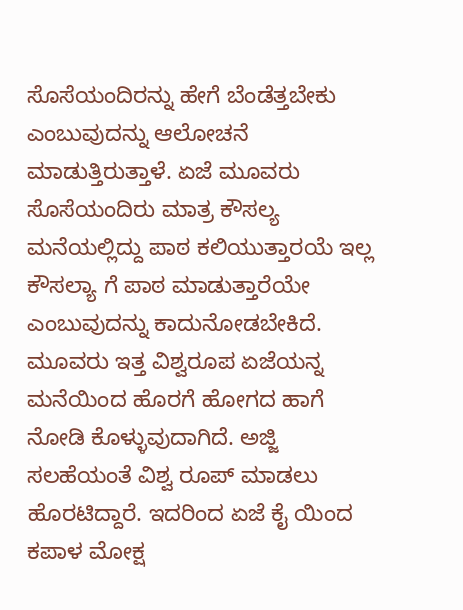ಸೊಸೆಯಂದಿರನ್ನು ಹೇಗೆ ಬೆಂಡೆತ್ತಬೇಕು ಎಂಬುವುದನ್ನು ಆಲೋಚನೆ ಮಾಡುತ್ತಿರುತ್ತಾಳೆ. ಏಜೆ ಮೂವರು ಸೊಸೆಯಂದಿರು ಮಾತ್ರ ಕೌಸಲ್ಯ ಮನೆಯಲ್ಲಿದ್ದು ಪಾಠ ಕಲಿಯುತ್ತಾರಯೆ ಇಲ್ಲ ಕೌಸಲ್ಯಾ ಗೆ ಪಾಠ ಮಾಡುತ್ತಾರೆಯೇ ಎಂಬುವುದನ್ನು ಕಾದುನೋಡಬೇಕಿದೆ. ಮೂವರು ಇತ್ತ ವಿಶ್ವರೂಪ ಏಜೆಯನ್ನ ಮನೆಯಿಂದ ಹೊರಗೆ ಹೋಗದ ಹಾಗೆ ನೋಡಿ ಕೊಳ್ಳುವುದಾಗಿದೆ. ಅಜ್ಜಿ ಸಲಹೆಯಂತೆ ವಿಶ್ವ ರೂಪ್ ಮಾಡಲು ಹೊರಟಿದ್ದಾರೆ. ಇದರಿಂದ ಏಜೆ ಕೈ ಯಿಂದ ಕಪಾಳ ಮೋಕ್ಷ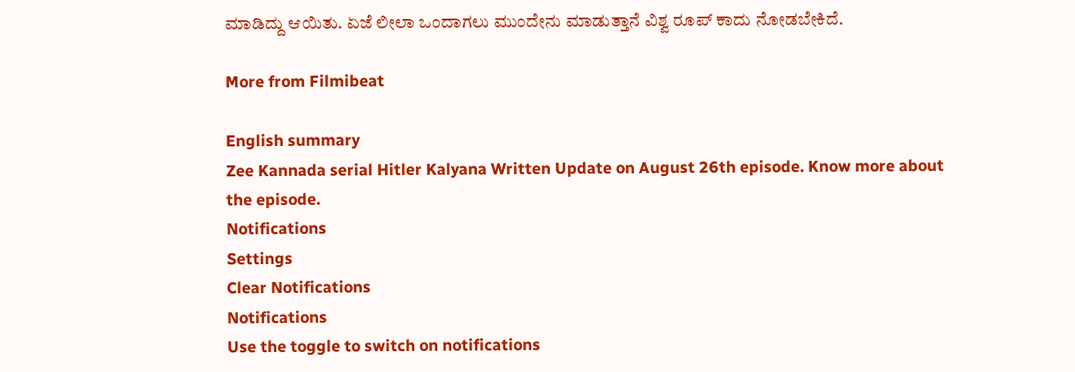ಮಾಡಿದ್ದು ಆಯಿತು. ಏಜೆ ಲೀಲಾ ಒಂದಾಗಲು ಮುಂದೇನು ಮಾಡುತ್ತಾನೆ ವಿಶ್ವ ರೂಪ್ ಕಾದು ನೋಡಬೇಕಿದೆ.

More from Filmibeat

English summary
Zee Kannada serial Hitler Kalyana Written Update on August 26th episode. Know more about the episode.
Notifications
Settings
Clear Notifications
Notifications
Use the toggle to switch on notifications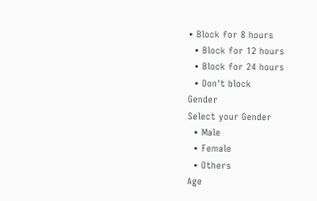• Block for 8 hours
  • Block for 12 hours
  • Block for 24 hours
  • Don't block
Gender
Select your Gender
  • Male
  • Female
  • Others
Age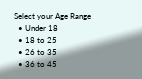Select your Age Range
  • Under 18
  • 18 to 25
  • 26 to 35
  • 36 to 45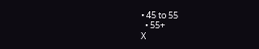• 45 to 55
  • 55+
X